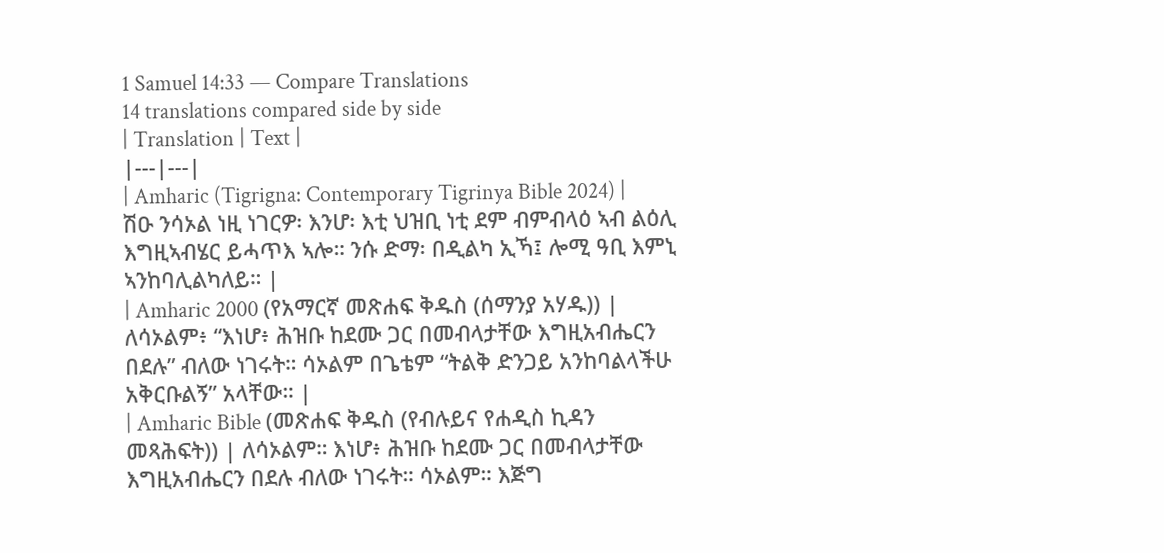1 Samuel 14:33 — Compare Translations
14 translations compared side by side
| Translation | Text |
|---|---|
| Amharic (Tigrigna: Contemporary Tigrinya Bible 2024) | ሽዑ ንሳኦል ነዚ ነገርዎ፡ እንሆ፡ እቲ ህዝቢ ነቲ ደም ብምብላዕ ኣብ ልዕሊ እግዚኣብሄር ይሓጥእ ኣሎ። ንሱ ድማ፡ በዲልካ ኢኻ፤ ሎሚ ዓቢ እምኒ ኣንከባሊልካለይ። |
| Amharic 2000 (የአማርኛ መጽሐፍ ቅዱስ (ሰማንያ አሃዱ)) | ለሳኦልም፥ “እነሆ፥ ሕዝቡ ከደሙ ጋር በመብላታቸው እግዚአብሔርን በደሉ” ብለው ነገሩት። ሳኦልም በጌቴም “ትልቅ ድንጋይ አንከባልላችሁ አቅርቡልኝ” አላቸው። |
| Amharic Bible (መጽሐፍ ቅዱስ (የብሉይና የሐዲስ ኪዳን መጻሕፍት)) | ለሳኦልም። እነሆ፥ ሕዝቡ ከደሙ ጋር በመብላታቸው እግዚአብሔርን በደሉ ብለው ነገሩት። ሳኦልም። እጅግ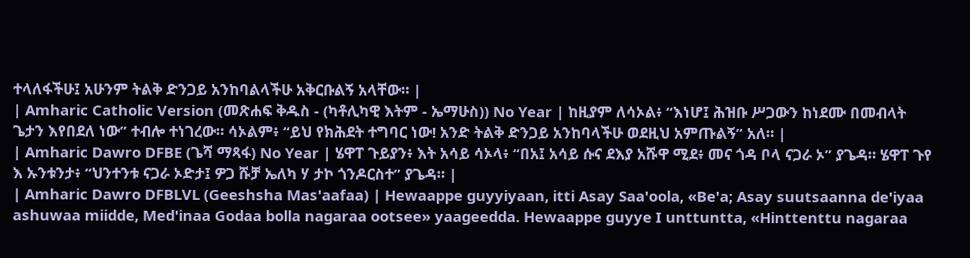ተላለፋችሁ፤ አሁንም ትልቅ ድንጋይ አንከባልላችሁ አቅርቡልኝ አላቸው። |
| Amharic Catholic Version (መጽሐፍ ቅዱስ - (ካቶሊካዊ እትም - ኤማሁስ)) No Year | ከዚያም ለሳኦል፥ “እነሆ፤ ሕዝቡ ሥጋውን ከነደሙ በመብላት ጌታን እየበደለ ነው” ተብሎ ተነገረው። ሳኦልም፥ “ይህ የክሕደት ተግባር ነው! አንድ ትልቅ ድንጋይ አንከባላችሁ ወደዚህ አምጡልኝ” አለ። |
| Amharic Dawro DFBE (ጌሻ ማጻፋ) No Year | ሄዋፐ ጉይያን፥ እት አሳይ ሳኦላ፥ “በአ፤ አሳይ ሱና ደእያ አሹዋ ሚደ፥ መና ጎዳ ቦላ ናጋራ ኦ” ያጌዳ። ሄዋፐ ጉየ እ ኡንቱንታ፥ “ህንተንቱ ናጋራ ኦድታ፤ ዎጋ ሹቻ ኤለካ ሃ ታኮ ጎንዶርስተ” ያጌዳ። |
| Amharic Dawro DFBLVL (Geeshsha Mas'aafaa) | Hewaappe guyyiyaan, itti Asay Saa'oola, «Be'a; Asay suutsaanna de'iyaa ashuwaa miidde, Med'inaa Godaa bolla nagaraa ootsee» yaageedda. Hewaappe guyye I unttuntta, «Hinttenttu nagaraa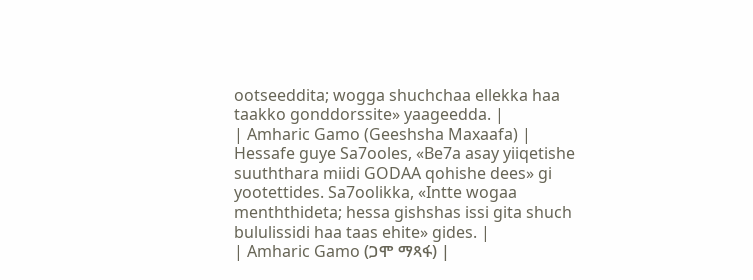ootseeddita; wogga shuchchaa ellekka haa taakko gonddorssite» yaageedda. |
| Amharic Gamo (Geeshsha Maxaafa) | Hessafe guye Sa7ooles, «Be7a asay yiiqetishe suuththara miidi GODAA qohishe dees» gi yootettides. Sa7oolikka, «Intte wogaa menththideta; hessa gishshas issi gita shuch bululissidi haa taas ehite» gides. |
| Amharic Gamo (ጋሞ ማጻፋ) |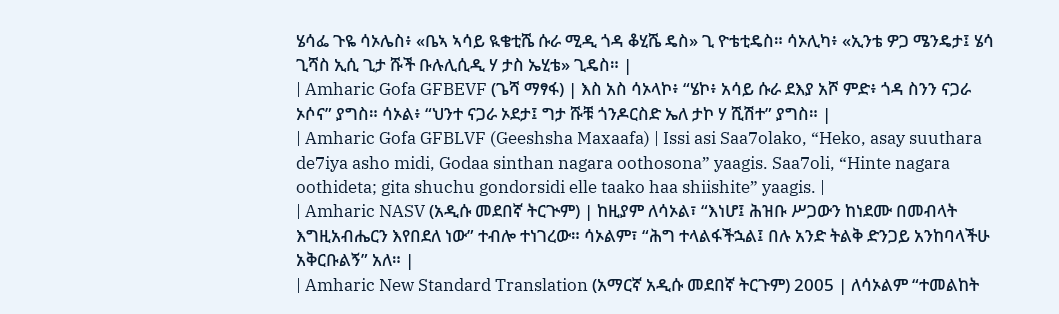ሄሳፌ ጉዬ ሳኦሌስ፥ «ቤኣ ኣሳይ ዪቄቲሼ ሱራ ሚዲ ጎዳ ቆሂሼ ዴስ» ጊ ዮቴቲዴስ። ሳኦሊካ፥ «ኢንቴ ዎጋ ሜንዴታ፤ ሄሳ ጊሻስ ኢሲ ጊታ ሹች ቡሉሊሲዲ ሃ ታስ ኤሂቴ» ጊዴስ። |
| Amharic Gofa GFBEVF (ጌሻ ማፃፋ) | እስ አስ ሳኦላኮ፥ “ሄኮ፥ አሳይ ሱራ ደእያ አሾ ምድ፥ ጎዳ ስንን ናጋራ ኦሶና” ያግስ። ሳኦል፥ “ህንተ ናጋራ ኦደታ፤ ግታ ሹቹ ጎንዶርስድ ኤለ ታኮ ሃ ሺሽተ” ያግስ። |
| Amharic Gofa GFBLVF (Geeshsha Maxaafa) | Issi asi Saa7olako, “Heko, asay suuthara de7iya asho midi, Godaa sinthan nagara oothosona” yaagis. Saa7oli, “Hinte nagara oothideta; gita shuchu gondorsidi elle taako haa shiishite” yaagis. |
| Amharic NASV (አዲሱ መደበኛ ትርጒም) | ከዚያም ለሳኦል፣ “እነሆ፤ ሕዝቡ ሥጋውን ከነደሙ በመብላት እግዚአብሔርን እየበደለ ነው” ተብሎ ተነገረው። ሳኦልም፣ “ሕግ ተላልፋችኋል፤ በሉ አንድ ትልቅ ድንጋይ አንከባላችሁ አቅርቡልኝ” አለ። |
| Amharic New Standard Translation (አማርኛ አዲሱ መደበኛ ትርጉም) 2005 | ለሳኦልም “ተመልከት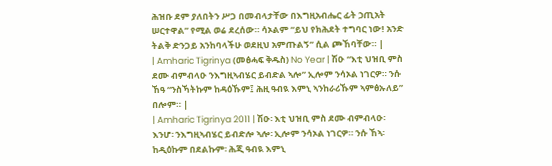ሕዝቡ ደም ያለበትን ሥጋ በመብላታቸው በእግዚአብሔር ፊት ኃጢአት ሠርተዋል” የሚል ወሬ ደረሰው። ሳኦልም “ይህ የክሕደት ተግባር ነው! አንድ ትልቅ ድንጋይ አንከባላችሁ ወደዚህ አምጡልኝ” ሲል ጮኸባቸው። |
| Amharic Tigrinya (መፅሓፍ ቅዱስ) No Year | ሽዑ “እቲ ህዝቢ ምስ ደሙ ብምብላዑ ንእግዚኣብሄር ይብድል ኣሎ” ኢሎም ንሳኦል ነገርዎ። ንሱ ኸዓ “ንስኻትኩም ከዳዕኹም፤ ሕዚ ዓብዪ እምኒ ኣንከራሪኹም ኣምፅኡለይ” በሎም። |
| Amharic Tigrinya 2011 | ሽዑ፡ እቲ ህዝቢ ምስ ደሙ ብምብላዑ፡ እንሆ፡ ንእግዚኣብሄር ይብድሎ ኣሎ፡ ኢሎም ንሳኦል ነገርዎ። ንሱ ኸኣ፡ ከዲዕኩም በደልኩም፡ ሕጂ ዓብዪ እምኒ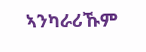ኣንካራሪኹም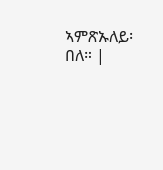ኣምጽኡለይ፡ በለ። |